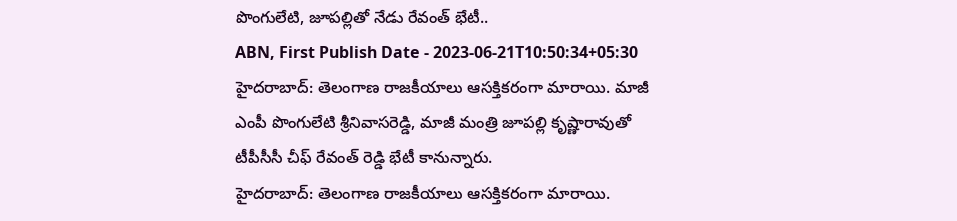పొంగులేటి, జూపల్లితో నేడు రేవంత్ భేటీ..
ABN, First Publish Date - 2023-06-21T10:50:34+05:30
హైదరాబాద్: తెలంగాణ రాజకీయాలు ఆసక్తికరంగా మారాయి. మాజీ ఎంపీ పొంగులేటి శ్రీనివాసరెడ్డి, మాజీ మంత్రి జూపల్లి కృష్ణారావుతో టీపీసీసీ చీఫ్ రేవంత్ రెడ్డి భేటీ కానున్నారు.
హైదరాబాద్: తెలంగాణ రాజకీయాలు ఆసక్తికరంగా మారాయి.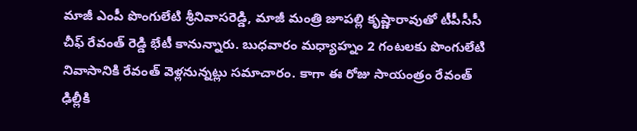మాజీ ఎంపీ పొంగులేటి శ్రీనివాసరెడ్డి, మాజీ మంత్రి జూపల్లి కృష్ణారావుతో టీపీసీసీ చీఫ్ రేవంత్ రెడ్డి భేటీ కానున్నారు. బుధవారం మధ్యాహ్నం 2 గంటలకు పొంగులేటి నివాసానికి రేవంత్ వెళ్లనున్నట్లు సమాచారం. కాగా ఈ రోజు సాయంత్రం రేవంత్ ఢిల్లీకి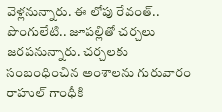వెళ్లనున్నారు. ఈ లోపు రేవంత్.. పొంగులేటి.. జూపల్లితో చర్చలు జరపనున్నారు. చర్చలకు సంబంధించిన అంశాలను గురువారం రాహుల్ గాంధీకి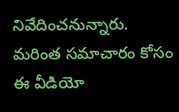నివేదించనున్నారు. మరింత సమాచారం కోసం ఈ వీడియో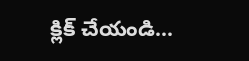క్లిక్ చేయండి...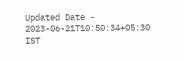Updated Date - 2023-06-21T10:50:34+05:30 IST